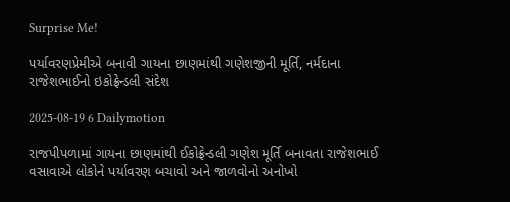Surprise Me!

પર્યાવરણપ્રેમીએ બનાવી ગાયના છાણમાંથી ગણેશજીની મૂર્તિ, નર્મદાના રાજેશભાઈનો ઇકોફ્રેન્ડલી સંદેશ

2025-08-19 6 Dailymotion

રાજપીપળામાં ગાયના છાણમાંથી ઈકોફ્રેન્ડલી ગણેશ મૂર્તિ બનાવતા રાજેશભાઈ વસાવાએ લોકોને પર્યાવરણ બચાવો અને જાળવોનો અનોખો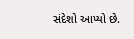સંદેશો આપ્યો છે.